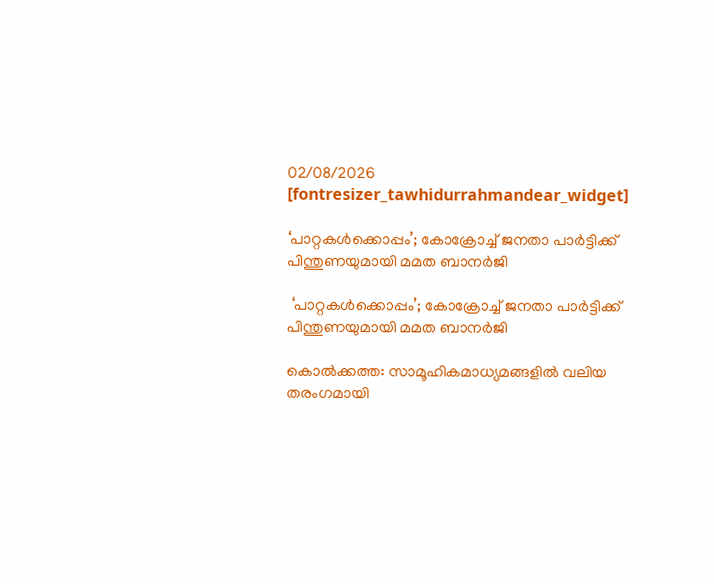02/08/2026
[fontresizer_tawhidurrahmandear_widget]

‘പാറ്റകൾക്കൊപ്പം’; കോക്രോച്ച് ജനതാ പാർട്ടിക്ക് പിന്തുണയുമായി മമത ബാനർജി

 ‘പാറ്റകൾക്കൊപ്പം’; കോക്രോച്ച് ജനതാ പാർട്ടിക്ക് പിന്തുണയുമായി മമത ബാനർജി

കൊൽക്കത്ത: സാമൂഹികമാധ്യമങ്ങളിൽ വലിയ തരംഗമായി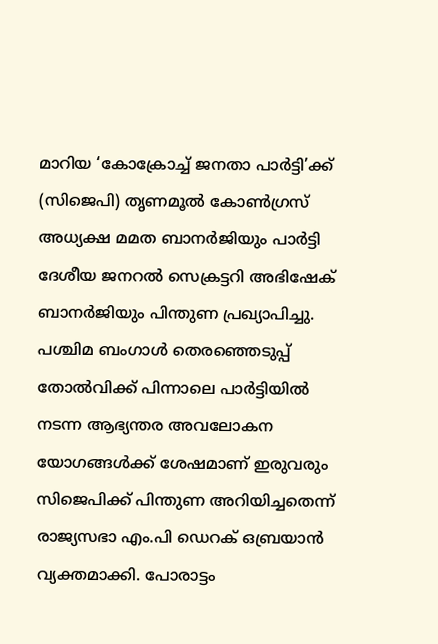മാറിയ ‘കോക്രോച്ച് ജനതാ പാർട്ടി’ക്ക് (സിജെപി) തൃണമൂൽ കോൺഗ്രസ് അധ്യക്ഷ മമത ബാനർജിയും പാർട്ടി ദേശീയ ജനറൽ സെക്രട്ടറി അഭിഷേക് ബാനർജിയും പിന്തുണ പ്രഖ്യാപിച്ചു. പശ്ചിമ ബംഗാൾ തെരഞ്ഞെടുപ്പ് തോൽവിക്ക് പിന്നാലെ പാർട്ടിയിൽ നടന്ന ആഭ്യന്തര അവലോകന യോഗങ്ങൾക്ക് ശേഷമാണ് ഇരുവരും സിജെപിക്ക് പിന്തുണ അറിയിച്ചതെന്ന് രാജ്യസഭാ എം.പി ഡെറക് ഒബ്രയാൻ വ്യക്തമാക്കി. പോരാട്ടം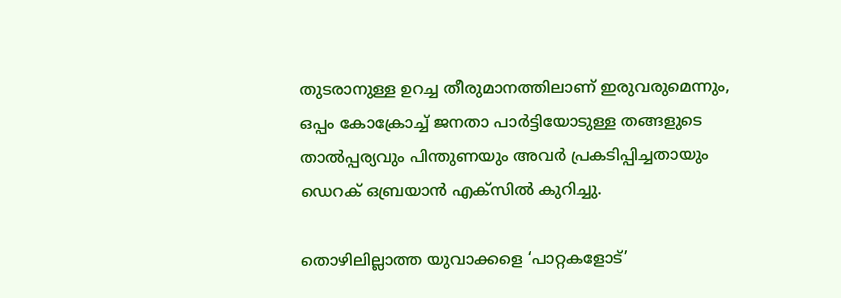തുടരാനുള്ള ഉറച്ച തീരുമാനത്തിലാണ് ഇരുവരുമെന്നും, ഒപ്പം കോക്രോച്ച് ജനതാ പാർട്ടിയോടുള്ള തങ്ങളുടെ താൽപ്പര്യവും പിന്തുണയും അവർ പ്രകടിപ്പിച്ചതായും ഡെറക് ഒബ്രയാൻ എക്സിൽ കുറിച്ചു.

തൊഴിലില്ലാത്ത യുവാക്കളെ ‘പാറ്റകളോട്’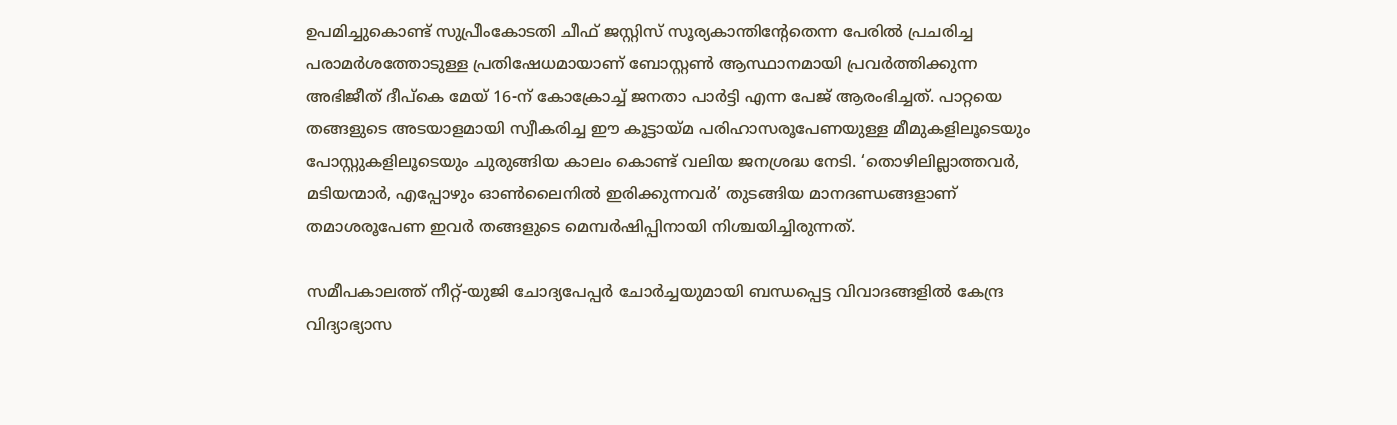ഉപമിച്ചുകൊണ്ട് സുപ്രീംകോടതി ചീഫ് ജസ്റ്റിസ് സൂര്യകാന്തിന്റേതെന്ന പേരിൽ പ്രചരിച്ച പരാമർശത്തോടുള്ള പ്രതിഷേധമായാണ് ബോസ്റ്റൺ ആസ്ഥാനമായി പ്രവർത്തിക്കുന്ന അഭിജീത് ദീപ്കെ മേയ് 16-ന് കോക്രോച്ച് ജനതാ പാർട്ടി എന്ന പേജ് ആരംഭിച്ചത്. പാറ്റയെ തങ്ങളുടെ അടയാളമായി സ്വീകരിച്ച ഈ കൂട്ടായ്‌മ പരിഹാസരൂപേണയുള്ള മീമുകളിലൂടെയും പോസ്റ്റുകളിലൂടെയും ചുരുങ്ങിയ കാലം കൊണ്ട് വലിയ ജനശ്രദ്ധ നേടി. ‘തൊഴിലില്ലാത്തവർ, മടിയന്മാർ, എപ്പോഴും ഓൺലൈനിൽ ഇരിക്കുന്നവർ’ തുടങ്ങിയ മാനദണ്ഡങ്ങളാണ് തമാശരൂപേണ ഇവർ തങ്ങളുടെ മെമ്പർഷിപ്പിനായി നിശ്ചയിച്ചിരുന്നത്.

സമീപകാലത്ത് നീറ്റ്-യുജി ചോദ്യപേപ്പർ ചോർച്ചയുമായി ബന്ധപ്പെട്ട വിവാദങ്ങളിൽ കേന്ദ്ര വിദ്യാഭ്യാസ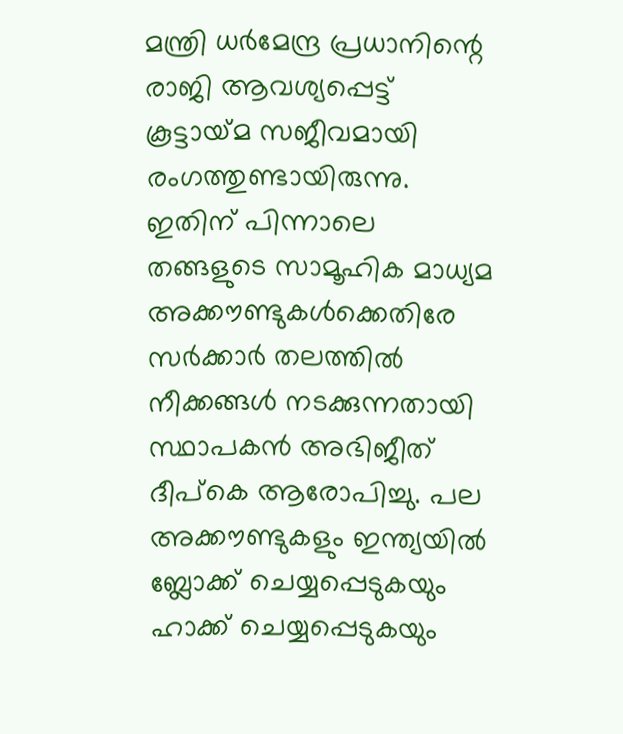മന്ത്രി ധർമേന്ദ്ര പ്രധാനിന്റെ രാജി ആവശ്യപ്പെട്ട് കൂട്ടായ്‌മ സജീവമായി രംഗത്തുണ്ടായിരുന്നു. ഇതിന് പിന്നാലെ തങ്ങളുടെ സാമൂഹിക മാധ്യമ അക്കൗണ്ടുകൾക്കെതിരേ സർക്കാർ തലത്തിൽ നീക്കങ്ങൾ നടക്കുന്നതായി സ്ഥാപകൻ അഭിജീത് ദീപ്കെ ആരോപിച്ചു. പല അക്കൗണ്ടുകളും ഇന്ത്യയിൽ ബ്ലോക്ക് ചെയ്യപ്പെടുകയും ഹാക്ക് ചെയ്യപ്പെടുകയും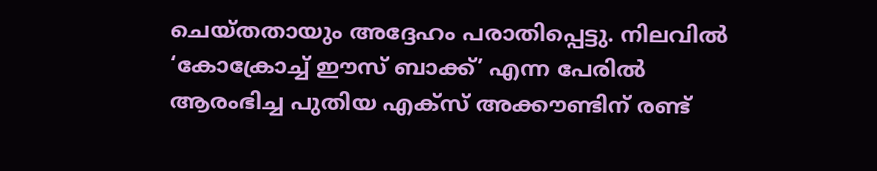ചെയ്‌തതായും അദ്ദേഹം പരാതിപ്പെട്ടു. നിലവിൽ ‘കോക്രോച്ച് ഈസ് ബാക്ക്’ എന്ന പേരിൽ ആരംഭിച്ച പുതിയ എക്സ് അക്കൗണ്ടിന് രണ്ട്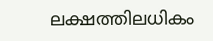ലക്ഷത്തിലധികം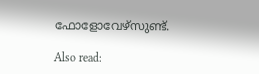ഫോളോവേഴ്സു‌ണ്ട്.

Also read: